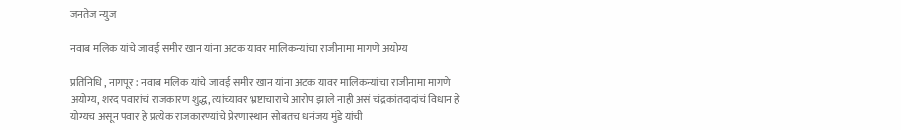जनतेज न्युज

नवाब मलिक यांचे जावई समीर खान यांना अटक यावर मालिकन्यांचा राजीनामा मागणे अयोग्य

प्रतिनिधि , नागपूर : नवाब मलिक यांचे जावई समीर खान यांना अटक यावर मालिकन्यांचा राजीनामा मागणे अयोग्य, शरद पवारांचं राजकारण शुद्ध, त्यांच्यावर भ्रष्टाचाराचे आरोप झाले नाही असं चंद्रकांतदादांचं विधान हे योग्यच असून पवार हे प्रत्येक राजकारण्यांचे प्रेरणास्थान सोबतच धनंजय मुंडे यांची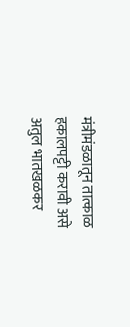मंत्रीमंडळातून तात्काळ हकालपट्टी करावी असे अतुल भातखळकर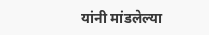यांनी मांडलेल्या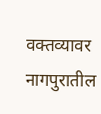वक्तव्यावर नागपुरातील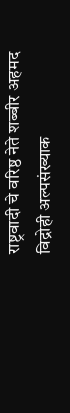राष्ट्रवादी चे वरिष्ठ नेते शब्बीर अहमद विद्रोही अल्पसंख्याक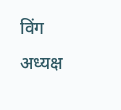विंग अध्यक्ष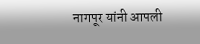नागपूर यांनी आपली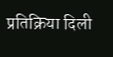प्रतिक्रिया दिली